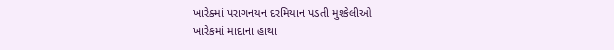ખારેક્માં પરાગનયન દરમિયાન પડતી મુશ્કેલીઓ
ખારેકમાં માદાના હાથા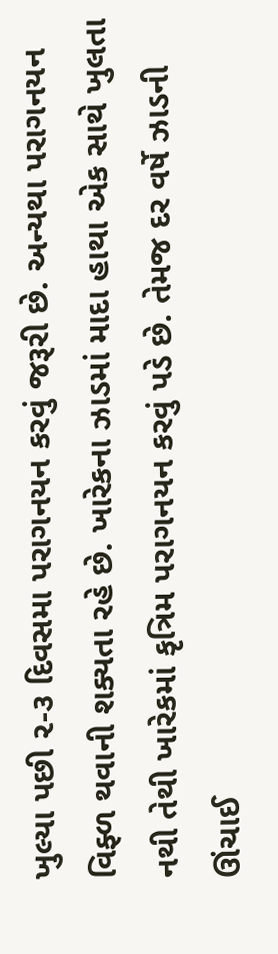ખુલ્યા પછી ૨-૩ દિવસમા પરાગનયન કરવું જરૂરી છે. અન્યથા પરાગનયન વિફ્ળ થવાની શક્યતા રહે છે. ખારેકના ઝાડમાં માદા હાથા એક સાથે ખુલતા નથી તેથી ખારેકમાં કૃત્રિમ પરાગનયન કરવું પડે છે. તેમજ દર વર્ષે ઝાડની ઊંચાઈ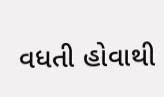વધતી હોવાથી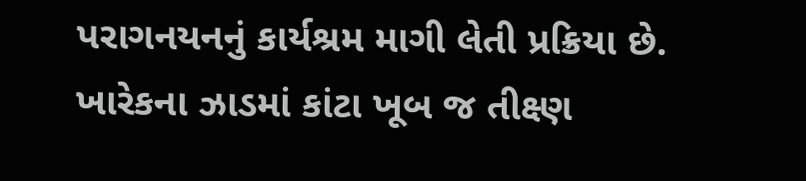પરાગનયનનું કાર્યશ્રમ માગી લેતી પ્રક્રિયા છે. ખારેકના ઝાડમાં કાંટા ખૂબ જ તીક્ષ્ણ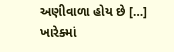અણીવાળા હોય છે […]
ખારેક્માં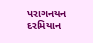પરાગનયન દરમિયાન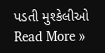પડતી મુશ્કેલીઓ Read More »